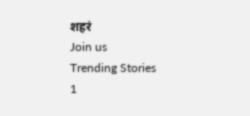शहरं
Join us
Trending Stories
1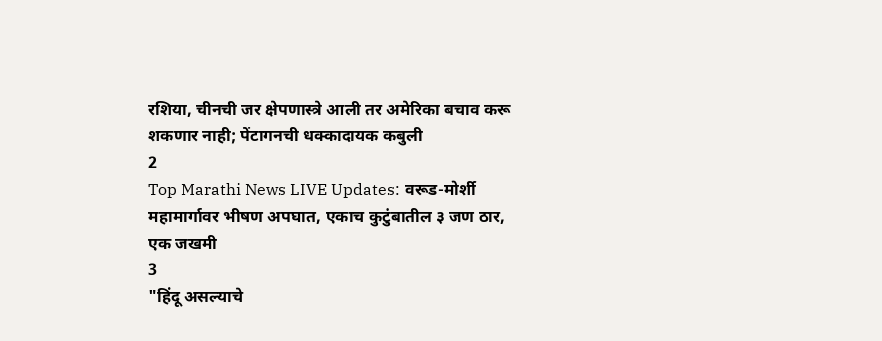रशिया, चीनची जर क्षेपणास्त्रे आली तर अमेरिका बचाव करू शकणार नाही; पेंटागनची धक्कादायक कबुली
2
Top Marathi News LIVE Updates: वरूड-मोर्शी महामार्गावर भीषण अपघात, एकाच कुटुंबातील ३ जण ठार, एक जखमी
3
"हिंदू असल्याचे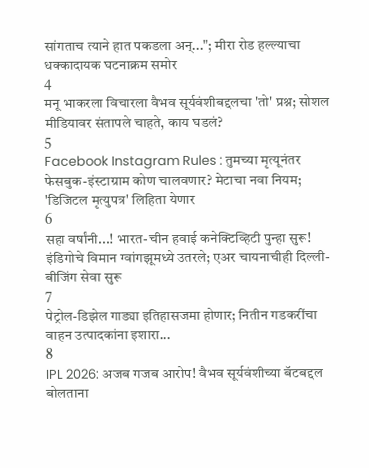सांगताच त्याने हात पकडला अन्..."; मीरा रोड हल्ल्याचा धक्कादायक घटनाक्रम समोर
4
मनू भाकरला विचारला वैभव सूर्यवंशीबद्दलचा 'तो' प्रश्न; सोशल मीडियावर संतापले चाहते, काय घडलं?
5
Facebook Instagram Rules : तुमच्या मृत्यूनंतर फेसबुक-इंस्टाग्राम कोण चालवणार? मेटाचा नवा नियम; 'डिजिटल मृत्युपत्र' लिहिता येणार
6
सहा वर्षांनी...! भारत-चीन हवाई कनेक्टिव्हिटी पुन्हा सुरू! इंडिगोचे विमान ग्वांगझूमध्ये उतरले; एअर चायनाचीही दिल्ली-बीजिंग सेवा सुरू
7
पेट्रोल-डिझेल गाड्या इतिहासजमा होणार; नितीन गडकरींचा वाहन उत्पादकांना इशारा...
8
IPL 2026: अजब गजब आरोप! वैभव सूर्यवंशीच्या बॅटबद्दल बोलताना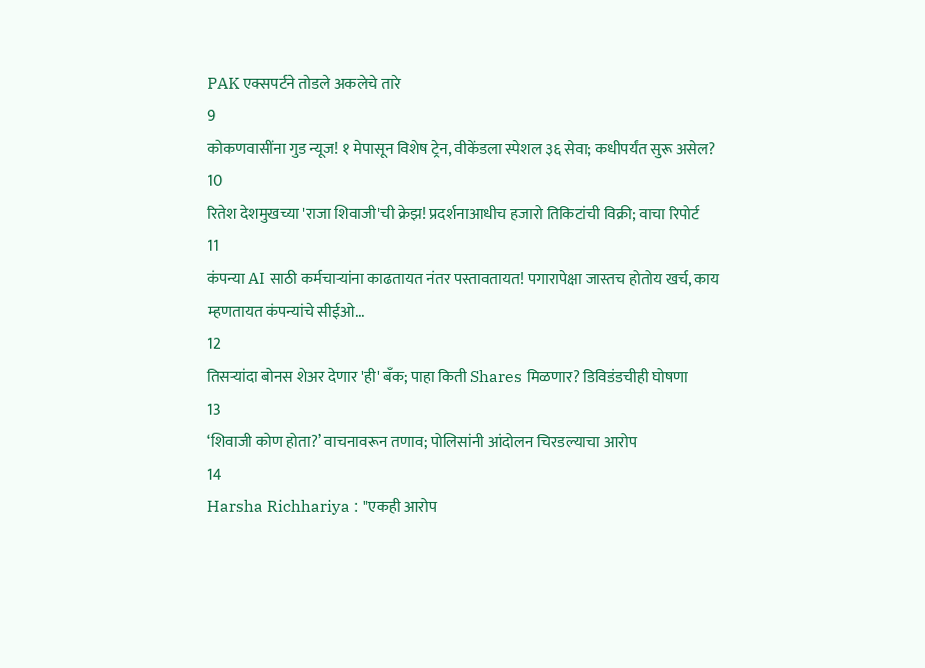PAK एक्सपर्टने तोडले अकलेचे तारे
9
कोकणवासींना गुड न्यूज! १ मेपासून विशेष ट्रेन, वीकेंडला स्पेशल ३६ सेवा; कधीपर्यंत सुरू असेल?
10
रितेश देशमुखच्या 'राजा शिवाजी'ची क्रेझ! प्रदर्शनाआधीच हजारो तिकिटांची विक्री; वाचा रिपोर्ट
11
कंपन्या AI साठी कर्मचाऱ्यांना काढतायत नंतर पस्तावतायत! पगारापेक्षा जास्तच होतोय खर्च, काय म्हणतायत कंपन्यांचे सीईओ...
12
तिसऱ्यांदा बोनस शेअर देणार 'ही' बँक; पाहा किती Shares मिळणार? डिविडंडचीही घोषणा
13
‘शिवाजी कोण होता?’ वाचनावरून तणाव; पोलिसांनी आंदोलन चिरडल्याचा आरोप
14
Harsha Richhariya : "एकही आरोप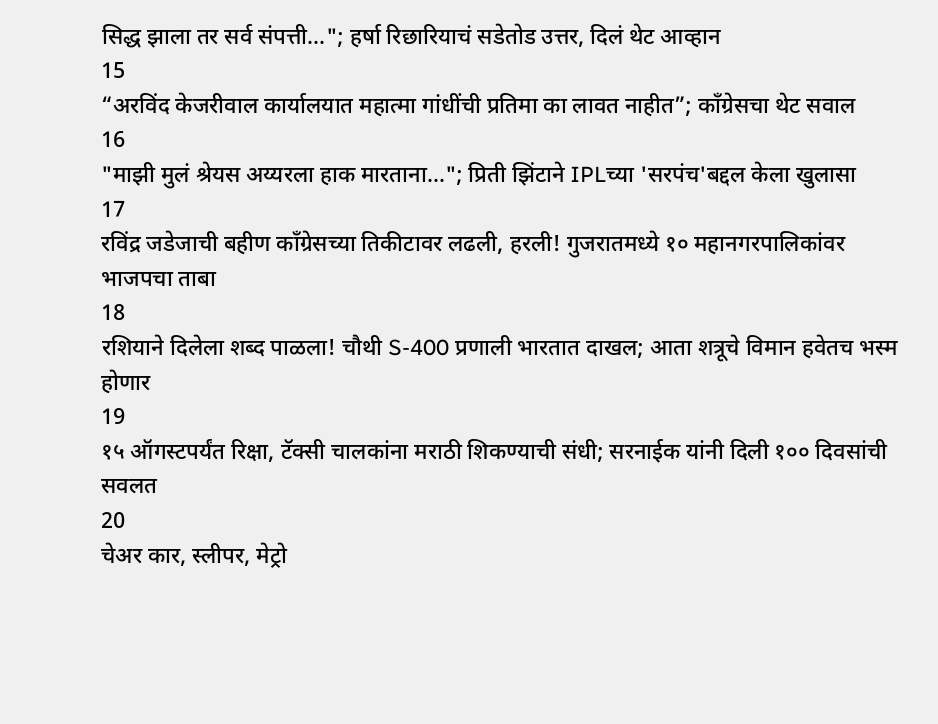सिद्ध झाला तर सर्व संपत्ती..."; हर्षा रिछारियाचं सडेतोड उत्तर, दिलं थेट आव्हान
15
“अरविंद केजरीवाल कार्यालयात महात्मा गांधींची प्रतिमा का लावत नाहीत”; काँग्रेसचा थेट सवाल
16
"माझी मुलं श्रेयस अय्यरला हाक मारताना..."; प्रिती झिंटाने IPLच्या 'सरपंच'बद्दल केला खुलासा
17
रविंद्र जडेजाची बहीण काँग्रेसच्या तिकीटावर लढली, हरली! गुजरातमध्ये १० महानगरपालिकांवर भाजपचा ताबा
18
रशियाने दिलेला शब्द पाळला! चौथी S-400 प्रणाली भारतात दाखल; आता शत्रूचे विमान हवेतच भस्म होणार
19
१५ ऑगस्टपर्यंत रिक्षा, टॅक्सी चालकांना मराठी शिकण्याची संधी; सरनाईक यांनी दिली १०० दिवसांची सवलत
20
चेअर कार, स्लीपर, मेट्रो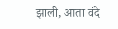झाली, आता वंदे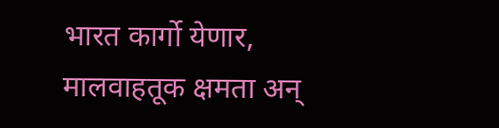भारत कार्गो येणार, मालवाहतूक क्षमता अन्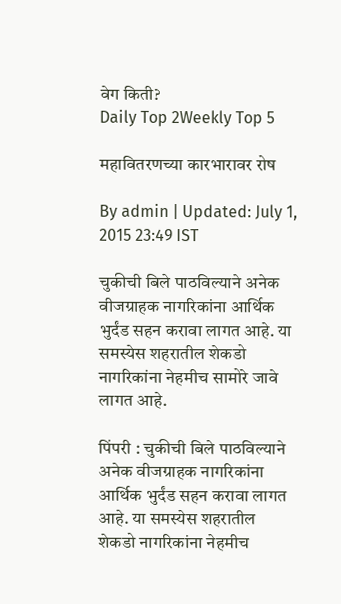वेग किती?
Daily Top 2Weekly Top 5

महावितरणच्या कारभारावर रोष

By admin | Updated: July 1, 2015 23:49 IST

चुकीची बिले पाठविल्याने अनेक वीजग्राहक नागरिकांना आर्थिक भुर्दंड सहन करावा लागत आहे. या समस्येस शहरातील शेकडो नागरिकांना नेहमीच सामोरे जावे लागत आहे.

पिंपरी : चुकीची बिले पाठविल्याने अनेक वीजग्राहक नागरिकांना आर्थिक भुर्दंड सहन करावा लागत आहे. या समस्येस शहरातील शेकडो नागरिकांना नेहमीच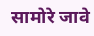सामोरे जावे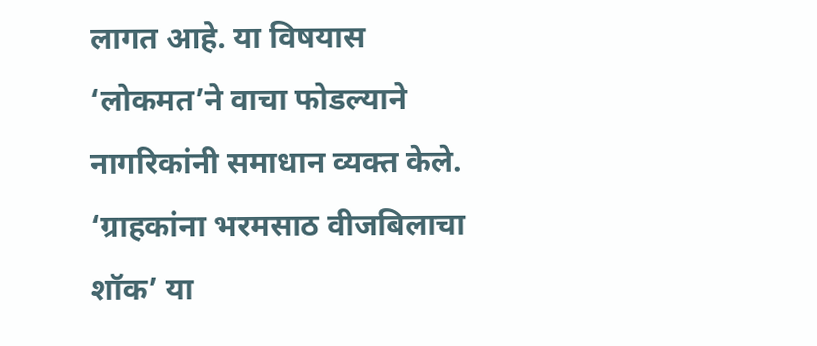लागत आहे. या विषयास ‘लोकमत’ने वाचा फोडल्याने नागरिकांनी समाधान व्यक्त केले. ‘ग्राहकांना भरमसाठ वीजबिलाचा शॉक’ या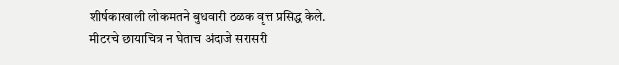शीर्षकाखाली लोकमतने बुधवारी ठळक वृत्त प्रसिद्ध केले. मीटरचे छायाचित्र न घेताच अंदाजे सरासरी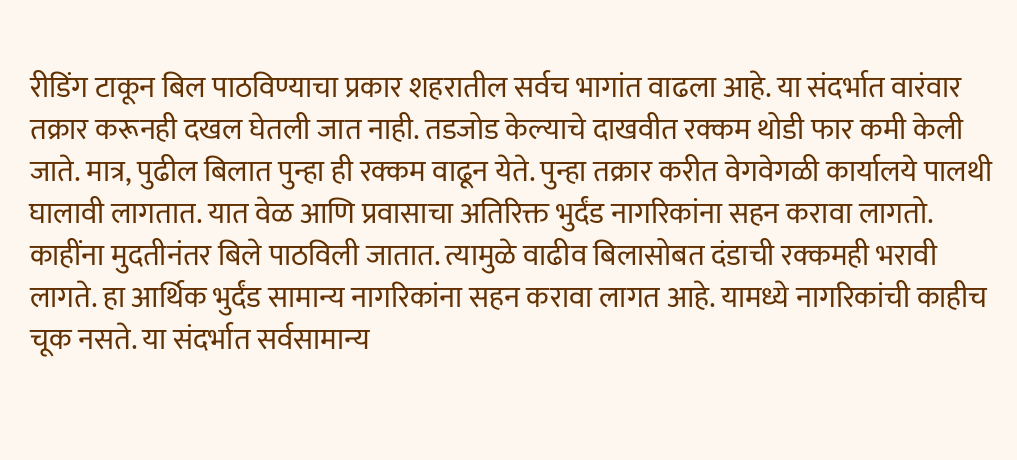रीडिंग टाकून बिल पाठविण्याचा प्रकार शहरातील सर्वच भागांत वाढला आहे. या संदर्भात वारंवार तक्रार करूनही दखल घेतली जात नाही. तडजोड केल्याचे दाखवीत रक्कम थोडी फार कमी केली जाते. मात्र, पुढील बिलात पुन्हा ही रक्कम वाढून येते. पुन्हा तक्रार करीत वेगवेगळी कार्यालये पालथी घालावी लागतात. यात वेळ आणि प्रवासाचा अतिरिक्त भुर्दंड नागरिकांना सहन करावा लागतो. काहींना मुदतीनंतर बिले पाठविली जातात. त्यामुळे वाढीव बिलासोबत दंडाची रक्कमही भरावी लागते. हा आर्थिक भुर्दंड सामान्य नागरिकांना सहन करावा लागत आहे. यामध्ये नागरिकांची काहीच चूक नसते. या संदर्भात सर्वसामान्य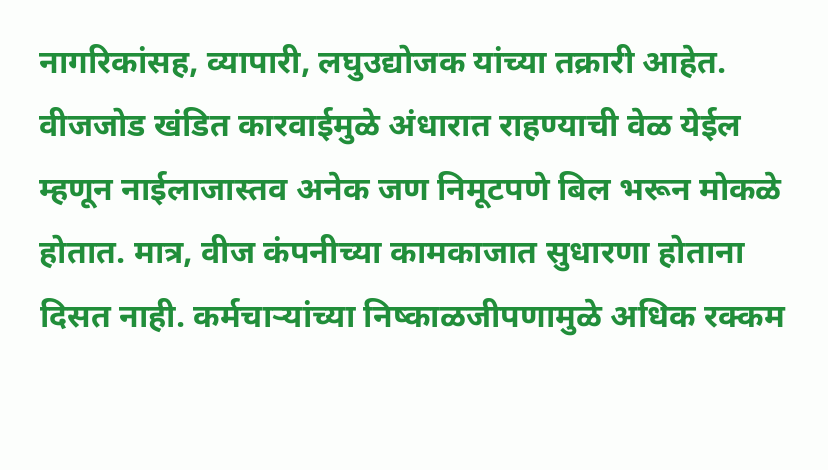नागरिकांसह, व्यापारी, लघुउद्योजक यांच्या तक्रारी आहेत. वीजजोड खंडित कारवाईमुळे अंधारात राहण्याची वेळ येईल म्हणून नाईलाजास्तव अनेक जण निमूटपणे बिल भरून मोकळे होतात. मात्र, वीज कंपनीच्या कामकाजात सुधारणा होताना दिसत नाही. कर्मचाऱ्यांच्या निष्काळजीपणामुळे अधिक रक्कम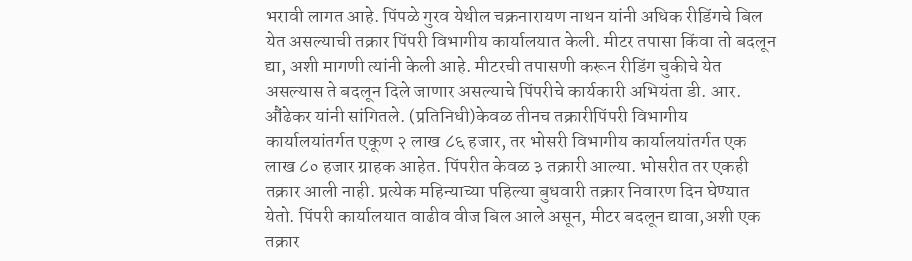भरावी लागत आहे. पिंपळे गुरव येथील चक्रनारायण नाथन यांनी अधिक रीडिंगचे बिल येत असल्याची तक्रार पिंपरी विभागीय कार्यालयात केली. मीटर तपासा किंवा तो बदलून द्या, अशी मागणी त्यांनी केली आहे. मीटरची तपासणी करून रीडिंग चुकीचे येत असल्यास ते बदलून दिले जाणार असल्याचे पिंपरीचे कार्यकारी अभियंता डी. आर. औंढेकर यांनी सांगितले. (प्रतिनिधी)केवळ तीनच तक्रारीपिंपरी विभागीय कार्यालयांतर्गत एकूण २ लाख ८६ हजार, तर भोसरी विभागीय कार्यालयांतर्गत एक लाख ८० हजार ग्राहक आहेत. पिंपरीत केवळ ३ तक्रारी आल्या. भोसरीत तर एकही तक्रार आली नाही. प्रत्येक महिन्याच्या पहिल्या बुधवारी तक्रार निवारण दिन घेण्यात येतो. पिंपरी कार्यालयात वाढीव वीज बिल आले असून, मीटर बदलून द्यावा,अशी एक तक्रार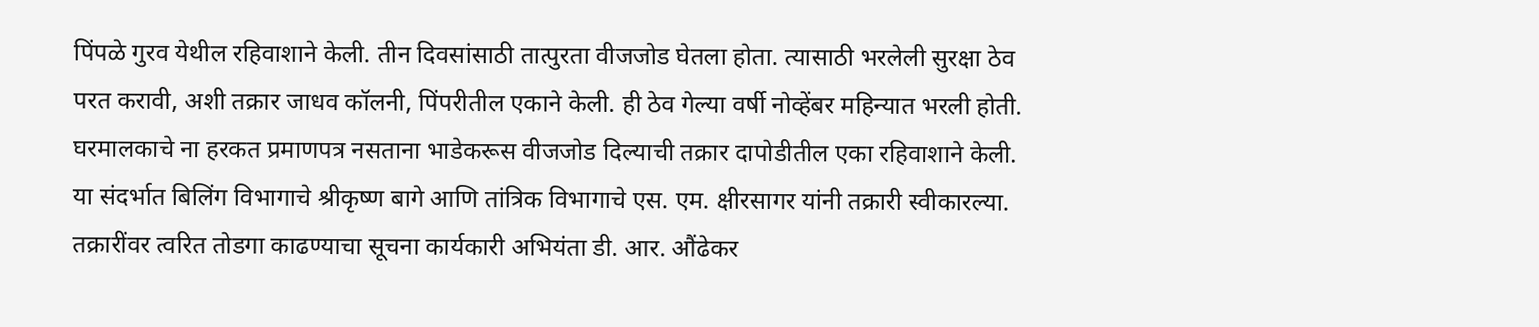पिंपळे गुरव येथील रहिवाशाने केली. तीन दिवसांसाठी तात्पुरता वीजजोड घेतला होता. त्यासाठी भरलेली सुरक्षा ठेव परत करावी, अशी तक्रार जाधव कॉलनी, पिंपरीतील एकाने केली. ही ठेव गेल्या वर्षी नोव्हेंबर महिन्यात भरली होती. घरमालकाचे ना हरकत प्रमाणपत्र नसताना भाडेकरूस वीजजोड दिल्याची तक्रार दापोडीतील एका रहिवाशाने केली. या संदर्भात बिलिंग विभागाचे श्रीकृष्ण बागे आणि तांत्रिक विभागाचे एस. एम. क्षीरसागर यांनी तक्रारी स्वीकारल्या. तक्रारींवर त्वरित तोडगा काढण्याचा सूचना कार्यकारी अभियंता डी. आर. औंढेकर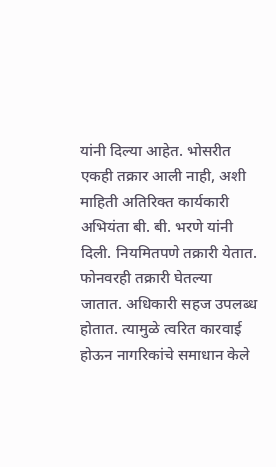यांनी दिल्या आहेत. भोसरीत एकही तक्रार आली नाही, अशी माहिती अतिरिक्त कार्यकारी अभियंता बी. बी. भरणे यांनी दिली. नियमितपणे तक्रारी येतात. फोनवरही तक्रारी घेतल्या जातात. अधिकारी सहज उपलब्ध होतात. त्यामुळे त्वरित कारवाई होऊन नागरिकांचे समाधान केले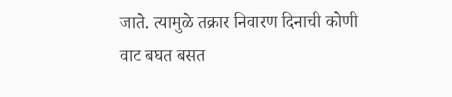जाते. त्यामुळे तक्रार निवारण दिनाची कोणी वाट बघत बसत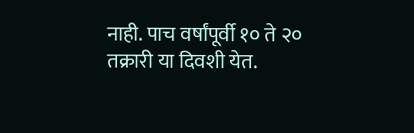नाही. पाच वर्षांपूर्वी १० ते २० तक्रारी या दिवशी येत.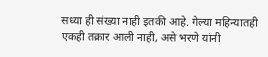सध्या ही संख्या नाही इतकी आहे. गेल्या महिन्यातही एकही तक्रार आली नाही, असे भरणे यांनी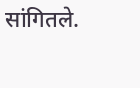सांगितले.